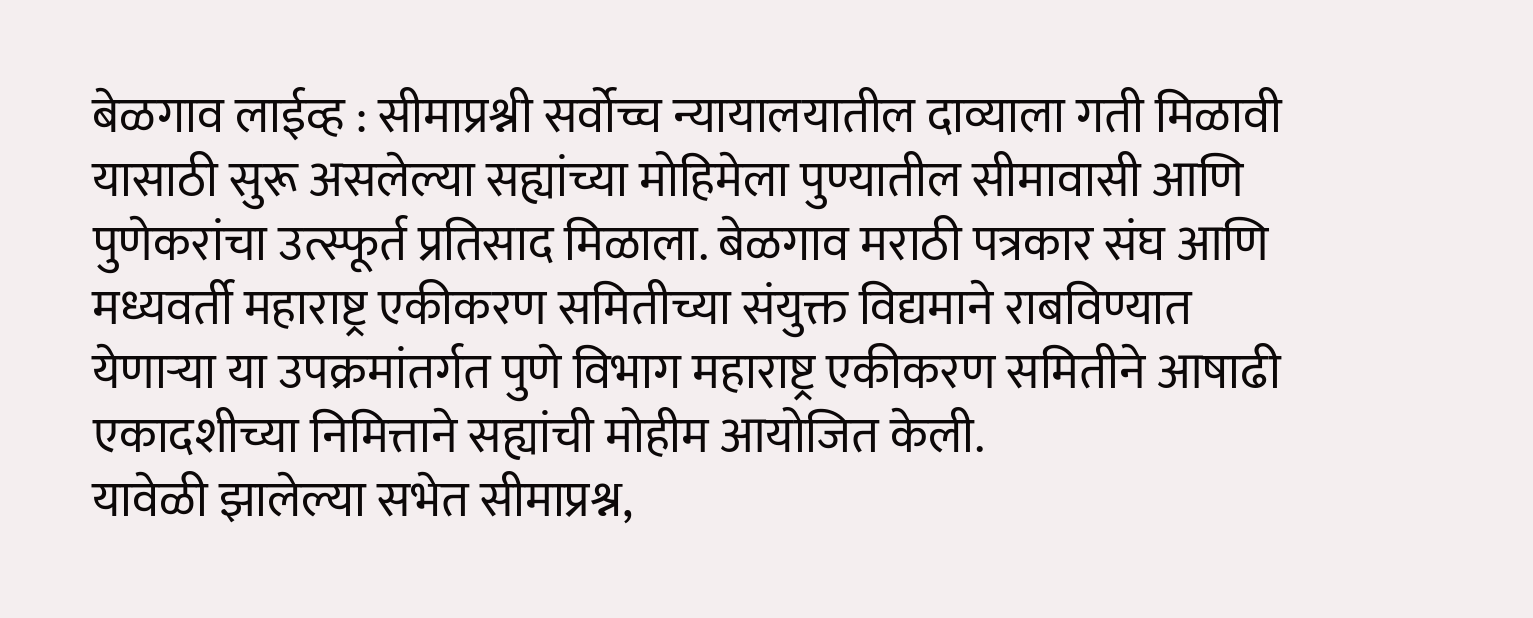बेळगाव लाईव्ह : सीमाप्रश्नी सर्वोच्च न्यायालयातील दाव्याला गती मिळावी यासाठी सुरू असलेल्या सह्यांच्या मोहिमेला पुण्यातील सीमावासी आणि पुणेकरांचा उत्स्फूर्त प्रतिसाद मिळाला. बेळगाव मराठी पत्रकार संघ आणि मध्यवर्ती महाराष्ट्र एकीकरण समितीच्या संयुक्त विद्यमाने राबविण्यात येणाऱ्या या उपक्रमांतर्गत पुणे विभाग महाराष्ट्र एकीकरण समितीने आषाढी एकादशीच्या निमित्ताने सह्यांची मोहीम आयोजित केली.
यावेळी झालेल्या सभेत सीमाप्रश्न,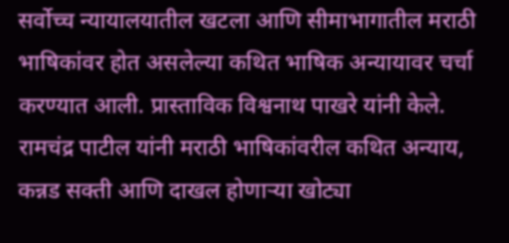सर्वोच्च न्यायालयातील खटला आणि सीमाभागातील मराठी भाषिकांवर होत असलेल्या कथित भाषिक अन्यायावर चर्चा करण्यात आली. प्रास्ताविक विश्वनाथ पाखरे यांनी केले.
रामचंद्र पाटील यांनी मराठी भाषिकांवरील कथित अन्याय, कन्नड सक्ती आणि दाखल होणाऱ्या खोट्या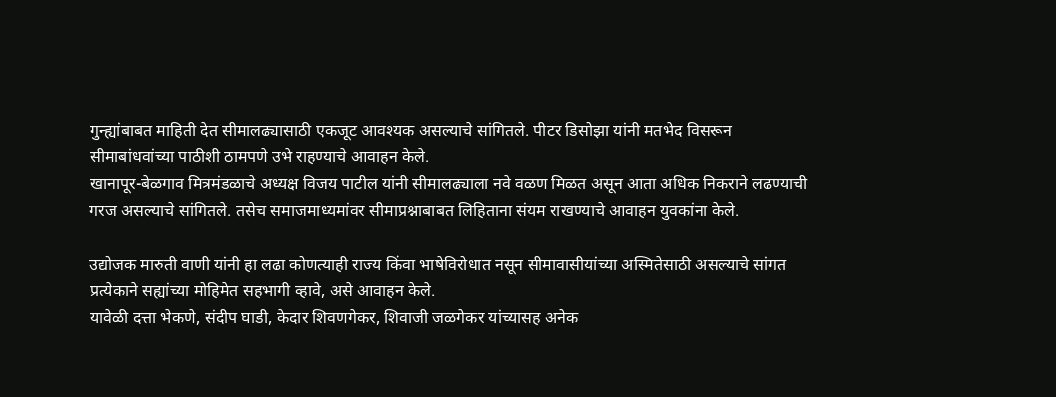गुन्ह्यांबाबत माहिती देत सीमालढ्यासाठी एकजूट आवश्यक असल्याचे सांगितले. पीटर डिसोझा यांनी मतभेद विसरून सीमाबांधवांच्या पाठीशी ठामपणे उभे राहण्याचे आवाहन केले.
खानापूर-बेळगाव मित्रमंडळाचे अध्यक्ष विजय पाटील यांनी सीमालढ्याला नवे वळण मिळत असून आता अधिक निकराने लढण्याची गरज असल्याचे सांगितले. तसेच समाजमाध्यमांवर सीमाप्रश्नाबाबत लिहिताना संयम राखण्याचे आवाहन युवकांना केले.

उद्योजक मारुती वाणी यांनी हा लढा कोणत्याही राज्य किंवा भाषेविरोधात नसून सीमावासीयांच्या अस्मितेसाठी असल्याचे सांगत प्रत्येकाने सह्यांच्या मोहिमेत सहभागी व्हावे, असे आवाहन केले.
यावेळी दत्ता भेकणे, संदीप घाडी, केदार शिवणगेकर, शिवाजी जळगेकर यांच्यासह अनेक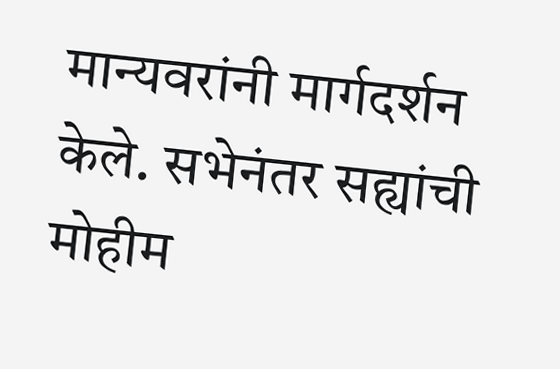मान्यवरांनी मार्गदर्शन केले. सभेनंतर सह्यांची मोहीम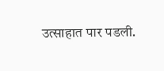उत्साहात पार पडली.